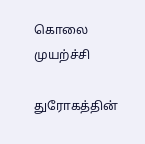கொலை முயற்ச்சி

துரோகத்தின்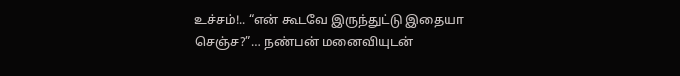உச்சம்!.. “என் கூடவே இருந்துட்டு இதையா செஞ்ச?”… நண்பன் மனைவியுடன்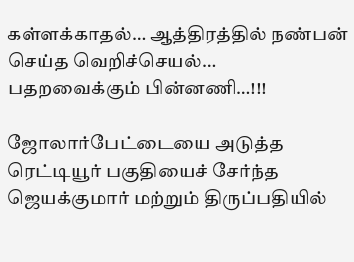கள்ளக்காதல்… ஆத்திரத்தில் நண்பன் செய்த வெறிச்செயல்… பதறவைக்கும் பின்னணி…!!!

ஜோலார்பேட்டையை அடுத்த ரெட்டியூர் பகுதியைச் சேர்ந்த ஜெயக்குமார் மற்றும் திருப்பதியில்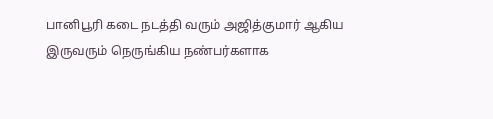பானிபூரி கடை நடத்தி வரும் அஜித்குமார் ஆகிய இருவரும் நெருங்கிய நண்பர்களாக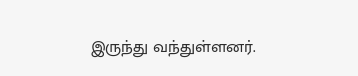இருந்து வந்துள்ளனர்.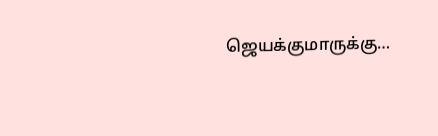ஜெயக்குமாருக்கு…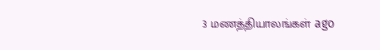3 மணத்தியாலங்கள் ago